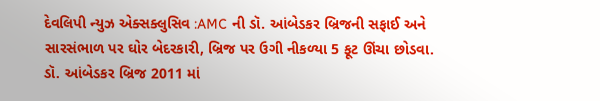દેવલિપી ન્યુઝ એક્સક્લુસિવ :AMC ની ડૉ. આંબેડકર બ્રિજની સફાઈ અને સારસંભાળ પર ઘોર બેદરકારી, બ્રિજ પર ઉગી નીકળ્યા 5 ફૂટ ઊંચા છોડવા.
ડૉ. આંબેડકર બ્રિજ 2011 માં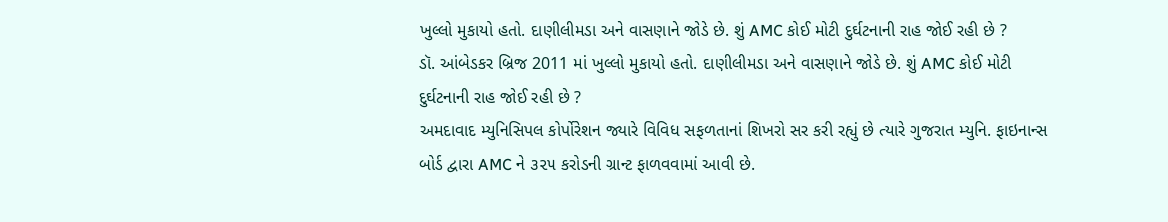ખુલ્લો મુકાયો હતો. દાણીલીમડા અને વાસણાને જોડે છે. શું AMC કોઈ મોટી દુર્ઘટનાની રાહ જોઈ રહી છે ?
ડૉ. આંબેડકર બ્રિજ 2011 માં ખુલ્લો મુકાયો હતો. દાણીલીમડા અને વાસણાને જોડે છે. શું AMC કોઈ મોટી દુર્ઘટનાની રાહ જોઈ રહી છે ?
અમદાવાદ મ્યુનિસિપલ કોર્પોરેશન જ્યારે વિવિધ સફળતાનાં શિખરો સર કરી રહ્યું છે ત્યારે ગુજરાત મ્યુનિ. ફાઇનાન્સ બોર્ડ દ્વારા AMC ને ૩૨૫ કરોડની ગ્રાન્ટ ફાળવવામાં આવી છે.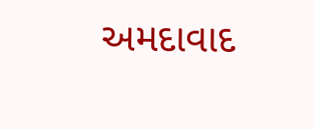અમદાવાદ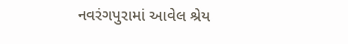નવરંગપુરામાં આવેલ શ્રેય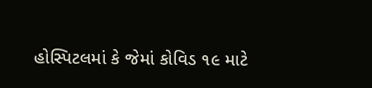હોસ્પિટલમાં કે જેમાં કોવિડ ૧૯ માટે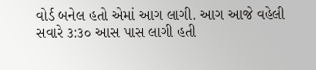વોર્ડ બનેલ હતો એમાં આગ લાગી. આગ આજે વહેલી સવારે ૩:૩૦ આસ પાસ લાગી હતી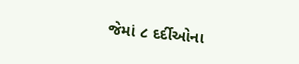જેમાં ૮ દર્દીઓના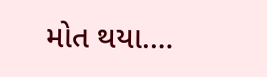મોત થયા.…